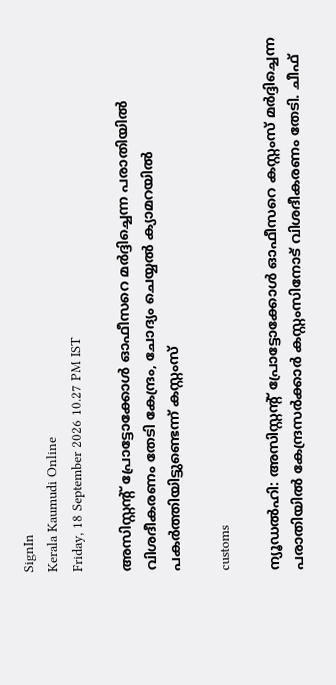SignIn
Kerala Kaumudi Online
Friday, 18 September 2026 10.27 PM IST

അസിസ്റ്റന്റ് പ്രോട്ടോക്കോൾ ഓഫീസറെ മർദ്ദിച്ചെന്ന പരാതിയിൽ വിശദീകരണം തേടി കേന്ദ്രം, ചോദ്യം ചെയ്യൽ ക്യാമറയിൽ പകർത്തിയിട്ടുണ്ടെന്ന് കസ്റ്റംസ്

customs

ന്യൂഡൽഹി: അസിസ്റ്റന്റ് പ്രോട്ടോക്കോൾ ഓഫീസറെ കസ്റ്റംസ് മർദ്ദിച്ചെന്ന പരാതിയിൽ കേന്ദ്രസർക്കാർ കസ്റ്റംസിനോട് വിശദീകരണം തേടി. ചീഫ്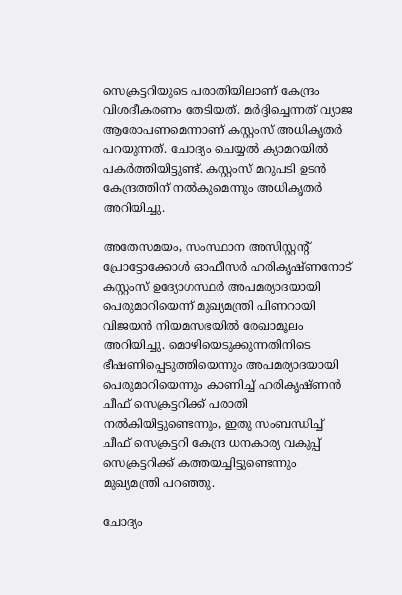സെക്രട്ടറിയുടെ പരാതിയിലാണ് കേന്ദ്രം വിശദീകരണം തേടിയത്. മർദ്ദിച്ചെന്നത് വ്യാജ ആരോപണമെന്നാണ് കസ്റ്റംസ് അധികൃതർ പറയുന്നത്. ചോദ്യം ചെയ്യൽ ക്യാമറയിൽ പകർത്തിയിട്ടുണ്ട്. കസ്റ്റംസ് മറുപടി ഉടൻ കേന്ദ്രത്തിന് നൽകുമെന്നും അധികൃതർ അറിയിച്ചു.

അതേസമയം, സംസ്ഥാന അസിസ്റ്റന്റ് പ്രോട്ടോക്കോൾ ഓഫീസർ ഹരികൃഷ്‌ണനോട് കസ്റ്റംസ് ഉദ്യോഗസ്ഥർ അപമര്യാദയായി പെരുമാറിയെന്ന് മുഖ്യമന്ത്രി പിണറായി വിജയൻ നിയമസഭയിൽ രേഖാമൂലം അറിയിച്ചു. മൊഴിയെടുക്കുന്നതിനിടെ ഭീഷണിപ്പെടുത്തിയെന്നും അപമര്യാദയായി പെരുമാറിയെന്നും കാണിച്ച് ഹരികൃഷ്‌ണൻ ചീഫ് സെക്രട്ടറിക്ക് പരാതി നൽകിയിട്ടുണ്ടെന്നും, ഇതു സംബന്ധിച്ച് ചീഫ് സെക്രട്ടറി കേന്ദ്ര ധനകാര്യ വകുപ്പ് സെക്രട്ടറിക്ക് കത്തയച്ചിട്ടുണ്ടെന്നും മുഖ്യമന്ത്രി പറഞ്ഞു.

ചോദ്യം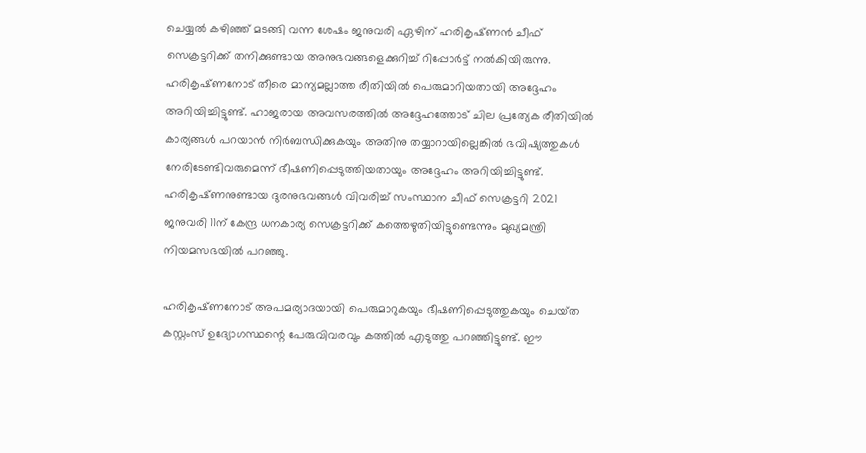ചെയ്യൽ കഴിഞ്ഞ് മടങ്ങി വന്ന ശേഷം ജനുവരി ഏഴിന് ഹരികൃഷ്‌ണൻ ചീഫ് സെക്രട്ടറിക്ക് തനിക്കുണ്ടായ അനുഭവങ്ങളെക്കുറിച്ച് റിപ്പോർട്ട് നൽകിയിരുന്നു. ഹരികൃഷ്‌ണനോട് തീരെ മാന്യമല്ലാത്ത രീതിയിൽ പെരുമാറിയതായി അദ്ദേഹം അറിയിച്ചിട്ടുണ്ട്. ഹാജരായ അവസരത്തിൽ അദ്ദേഹത്തോട് ചില പ്രത്യേക രീതിയിൽ കാര്യങ്ങൾ പറയാൻ നിർബന്ധിക്കുകയും അതിനു തയ്യാറായില്ലെങ്കിൽ ഭവിഷ്യത്തുകൾ നേരിടേണ്ടിവരുമെന്ന് ഭീഷണിപ്പെടുത്തിയതായും അദ്ദേഹം അറിയിച്ചിട്ടുണ്ട്. ഹരികൃഷ്‌ണനുണ്ടായ ദുരനുഭവങ്ങൾ വിവരിച്ച് സംസ്ഥാന ചീഫ് സെക്രട്ടറി 2021 ജനുവരി 11ന് കേന്ദ്ര ധനകാര്യ സെക്രട്ടറിക്ക് കത്തെഴുതിയിട്ടുണ്ടെന്നും മുഖ്യമന്ത്രി നിയമസഭയിൽ പറഞ്ഞു.

ഹരികൃഷ്‌ണനോട് അപമര്യാദയായി പെരുമാറുകയും ഭീഷണിപ്പെടുത്തുകയും ചെയ്‌ത കസ്റ്റംസ് ഉദ്യോഗസ്ഥന്റെ പേരുവിവരവും കത്തിൽ എടുത്തു പറഞ്ഞിട്ടുണ്ട്. ഈ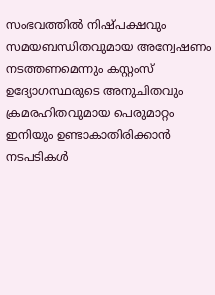സംഭവത്തിൽ നിഷ്‌പക്ഷവും സമയബന്ധിതവുമായ അന്വേഷണം നടത്തണമെന്നും കസ്റ്റംസ് ഉദ്യോഗസ്ഥരുടെ അനുചിതവും ക്രമരഹിതവുമായ പെരുമാറ്റം ഇനിയും ഉണ്ടാകാതിരിക്കാൻ നടപടികൾ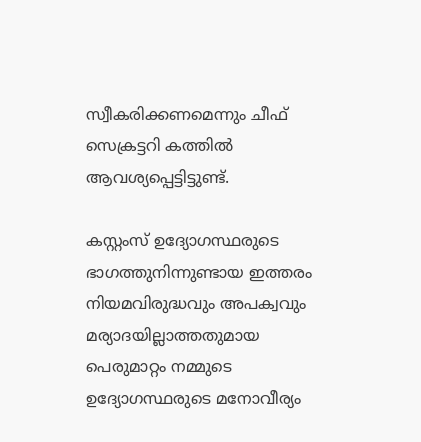സ്വീകരിക്കണമെന്നും ചീഫ് സെക്രട്ടറി കത്തിൽ ആവശ്യപ്പെട്ടിട്ടുണ്ട്.

കസ്റ്റംസ് ഉദ്യോഗസ്ഥരുടെ ഭാഗത്തുനിന്നുണ്ടായ ഇത്തരം നിയമവിരുദ്ധവും അപക്വവും മര്യാദയില്ലാത്തതുമായ പെരുമാറ്റം നമ്മുടെ ഉദ്യോഗസ്ഥരുടെ മനോവീര്യം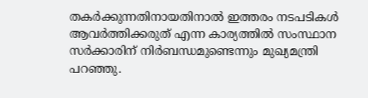തകർക്കുന്നതിനായതിനാൽ ഇത്തരം നടപടികൾ ആവർത്തിക്കരുത് എന്ന കാര്യത്തിൽ സംസ്ഥാന സർക്കാരിന് നിർബന്ധമുണ്ടെന്നും മുഖ്യമന്ത്രി പറഞ്ഞു.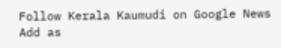Follow Kerala Kaumudi on Google News Add as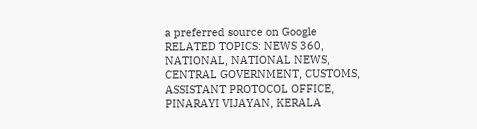a preferred source on Google
RELATED TOPICS: NEWS 360, NATIONAL, NATIONAL NEWS, CENTRAL GOVERNMENT, CUSTOMS, ASSISTANT PROTOCOL OFFICE, PINARAYI VIJAYAN, KERALA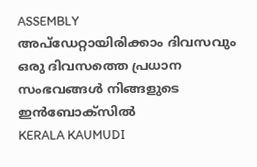ASSEMBLY
അപ്ഡേറ്റായിരിക്കാം ദിവസവും
ഒരു ദിവസത്തെ പ്രധാന സംഭവങ്ങൾ നിങ്ങളുടെ ഇൻബോക്സിൽ
KERALA KAUMUDI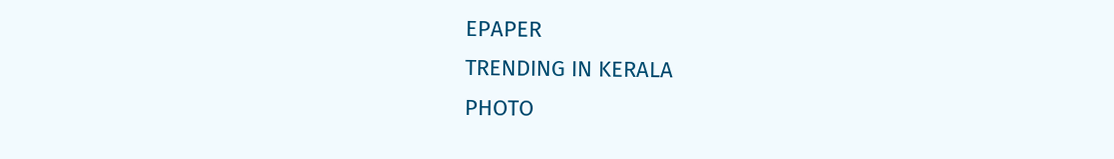EPAPER
TRENDING IN KERALA
PHOTO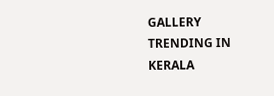GALLERY
TRENDING IN KERALA